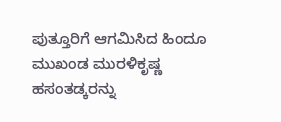ಪುತ್ತೂರಿಗೆ ಆಗಮಿಸಿದ ಹಿಂದೂ ಮುಖಂಡ ಮುರಳಿಕೃಷ್ಣ ಹಸಂತಡ್ಕರನ್ನು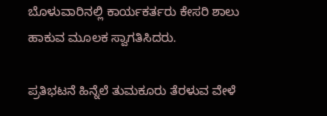ಬೊಳುವಾರಿನಲ್ಲಿ ಕಾರ್ಯಕರ್ತರು ಕೇಸರಿ ಶಾಲು ಹಾಕುವ ಮೂಲಕ ಸ್ವಾಗತಿಸಿದರು.

ಪ್ರತಿಭಟನೆ ಹಿನ್ನೆಲೆ ತುಮಕೂರು ತೆರಳುವ ವೇಳೆ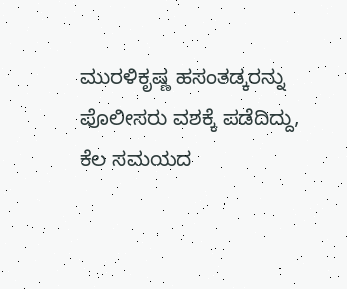ಮುರಳಿಕೃಷ್ಣ ಹಸಂತಡ್ಕರನ್ನು ಪೊಲೀಸರು ವಶಕ್ಕೆ ಪಡೆದಿದ್ದು, ಕೆಲ ಸಮಯದ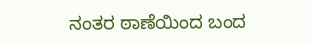ನಂತರ ಠಾಣೆಯಿಂದ ಬಂದ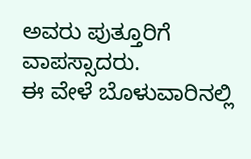ಅವರು ಪುತ್ತೂರಿಗೆ ವಾಪಸ್ಸಾದರು.
ಈ ವೇಳೆ ಬೊಳುವಾರಿನಲ್ಲಿ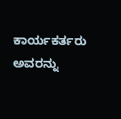ಕಾರ್ಯಕರ್ತರು ಅವರನ್ನು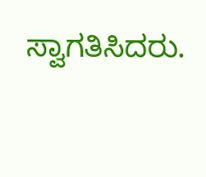ಸ್ವಾಗತಿಸಿದರು.